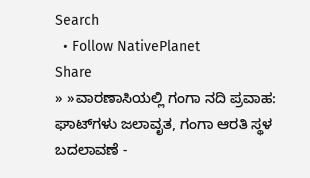Search
  • Follow NativePlanet
Share
» »ವಾರಣಾಸಿಯಲ್ಲಿ ಗಂಗಾ ನದಿ ಪ್ರವಾಹ: ಘಾಟ್‌ಗಳು ಜಲಾವೃತ, ಗಂಗಾ ಆರತಿ ಸ್ಥಳ ಬದಲಾವಣೆ -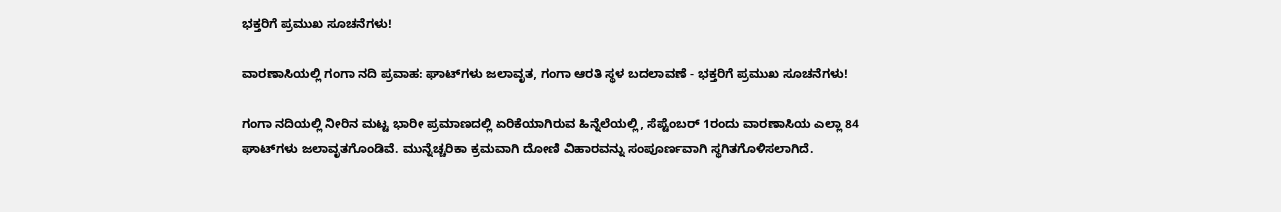ಭಕ್ತರಿಗೆ ಪ್ರಮುಖ ಸೂಚನೆಗಳು!

ವಾರಣಾಸಿಯಲ್ಲಿ ಗಂಗಾ ನದಿ ಪ್ರವಾಹ: ಘಾಟ್‌ಗಳು ಜಲಾವೃತ, ಗಂಗಾ ಆರತಿ ಸ್ಥಳ ಬದಲಾವಣೆ - ಭಕ್ತರಿಗೆ ಪ್ರಮುಖ ಸೂಚನೆಗಳು!

ಗಂಗಾ ನದಿಯಲ್ಲಿ ನೀರಿನ ಮಟ್ಟ ಭಾರೀ ಪ್ರಮಾಣದಲ್ಲಿ ಏರಿಕೆಯಾಗಿರುವ ಹಿನ್ನೆಲೆಯಲ್ಲಿ, ಸೆಪ್ಟೆಂಬರ್ 1ರಂದು ವಾರಣಾಸಿಯ ಎಲ್ಲಾ 84 ಘಾಟ್‌ಗಳು ಜಲಾವೃತಗೊಂಡಿವೆ. ಮುನ್ನೆಚ್ಚರಿಕಾ ಕ್ರಮವಾಗಿ ದೋಣಿ ವಿಹಾರವನ್ನು ಸಂಪೂರ್ಣವಾಗಿ ಸ್ಥಗಿತಗೊಳಿಸಲಾಗಿದೆ.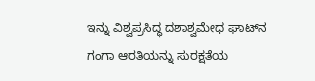ಇನ್ನು ವಿಶ್ವಪ್ರಸಿದ್ಧ ದಶಾಶ್ವಮೇಧ ಘಾಟ್‌ನ ಗಂಗಾ ಆರತಿಯನ್ನು ಸುರಕ್ಷತೆಯ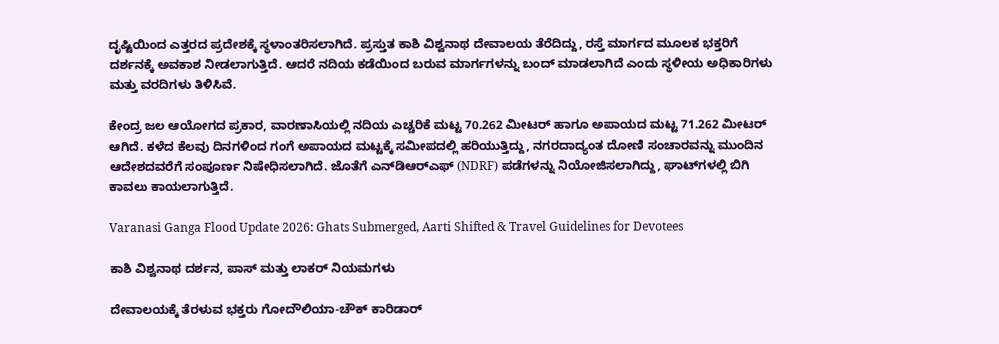ದೃಷ್ಟಿಯಿಂದ ಎತ್ತರದ ಪ್ರದೇಶಕ್ಕೆ ಸ್ಥಳಾಂತರಿಸಲಾಗಿದೆ. ಪ್ರಸ್ತುತ ಕಾಶಿ ವಿಶ್ವನಾಥ ದೇವಾಲಯ ತೆರೆದಿದ್ದು, ರಸ್ತೆ ಮಾರ್ಗದ ಮೂಲಕ ಭಕ್ತರಿಗೆ ದರ್ಶನಕ್ಕೆ ಅವಕಾಶ ನೀಡಲಾಗುತ್ತಿದೆ. ಆದರೆ ನದಿಯ ಕಡೆಯಿಂದ ಬರುವ ಮಾರ್ಗಗಳನ್ನು ಬಂದ್ ಮಾಡಲಾಗಿದೆ ಎಂದು ಸ್ಥಳೀಯ ಅಧಿಕಾರಿಗಳು ಮತ್ತು ವರದಿಗಳು ತಿಳಿಸಿವೆ.

ಕೇಂದ್ರ ಜಲ ಆಯೋಗದ ಪ್ರಕಾರ, ವಾರಣಾಸಿಯಲ್ಲಿ ನದಿಯ ಎಚ್ಚರಿಕೆ ಮಟ್ಟ 70.262 ಮೀಟರ್ ಹಾಗೂ ಅಪಾಯದ ಮಟ್ಟ 71.262 ಮೀಟರ್ ಆಗಿದೆ. ಕಳೆದ ಕೆಲವು ದಿನಗಳಿಂದ ಗಂಗೆ ಅಪಾಯದ ಮಟ್ಟಕ್ಕೆ ಸಮೀಪದಲ್ಲಿ ಹರಿಯುತ್ತಿದ್ದು, ನಗರದಾದ್ಯಂತ ದೋಣಿ ಸಂಚಾರವನ್ನು ಮುಂದಿನ ಆದೇಶದವರೆಗೆ ಸಂಪೂರ್ಣ ನಿಷೇಧಿಸಲಾಗಿದೆ. ಜೊತೆಗೆ ಎನ್‌ಡಿಆರ್‌ಎಫ್ (NDRF) ಪಡೆಗಳನ್ನು ನಿಯೋಜಿಸಲಾಗಿದ್ದು, ಘಾಟ್‌ಗಳಲ್ಲಿ ಬಿಗಿ ಕಾವಲು ಕಾಯಲಾಗುತ್ತಿದೆ.

Varanasi Ganga Flood Update 2026: Ghats Submerged, Aarti Shifted & Travel Guidelines for Devotees

ಕಾಶಿ ವಿಶ್ವನಾಥ ದರ್ಶನ, ಪಾಸ್ ಮತ್ತು ಲಾಕರ್ ನಿಯಮಗಳು

ದೇವಾಲಯಕ್ಕೆ ತೆರಳುವ ಭಕ್ತರು ಗೋದೌಲಿಯಾ-ಚೌಕ್ ಕಾರಿಡಾರ್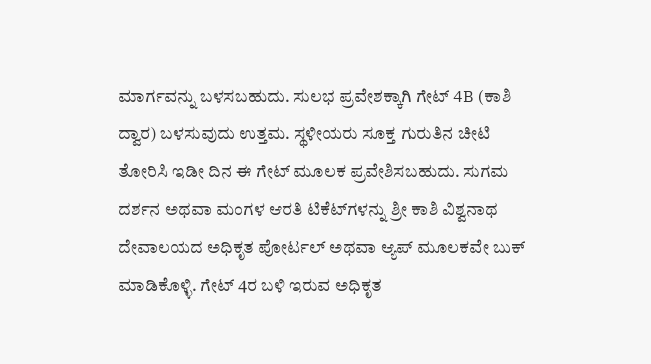ಮಾರ್ಗವನ್ನು ಬಳಸಬಹುದು. ಸುಲಭ ಪ್ರವೇಶಕ್ಕಾಗಿ ಗೇಟ್ 4B (ಕಾಶಿ ದ್ವಾರ) ಬಳಸುವುದು ಉತ್ತಮ. ಸ್ಥಳೀಯರು ಸೂಕ್ತ ಗುರುತಿನ ಚೀಟಿ ತೋರಿಸಿ ಇಡೀ ದಿನ ಈ ಗೇಟ್ ಮೂಲಕ ಪ್ರವೇಶಿಸಬಹುದು. ಸುಗಮ ದರ್ಶನ ಅಥವಾ ಮಂಗಳ ಆರತಿ ಟಿಕೆಟ್‌ಗಳನ್ನು ಶ್ರೀ ಕಾಶಿ ವಿಶ್ವನಾಥ ದೇವಾಲಯದ ಅಧಿಕೃತ ಪೋರ್ಟಲ್ ಅಥವಾ ಆ್ಯಪ್ ಮೂಲಕವೇ ಬುಕ್ ಮಾಡಿಕೊಳ್ಳಿ. ಗೇಟ್ 4ರ ಬಳಿ ಇರುವ ಅಧಿಕೃತ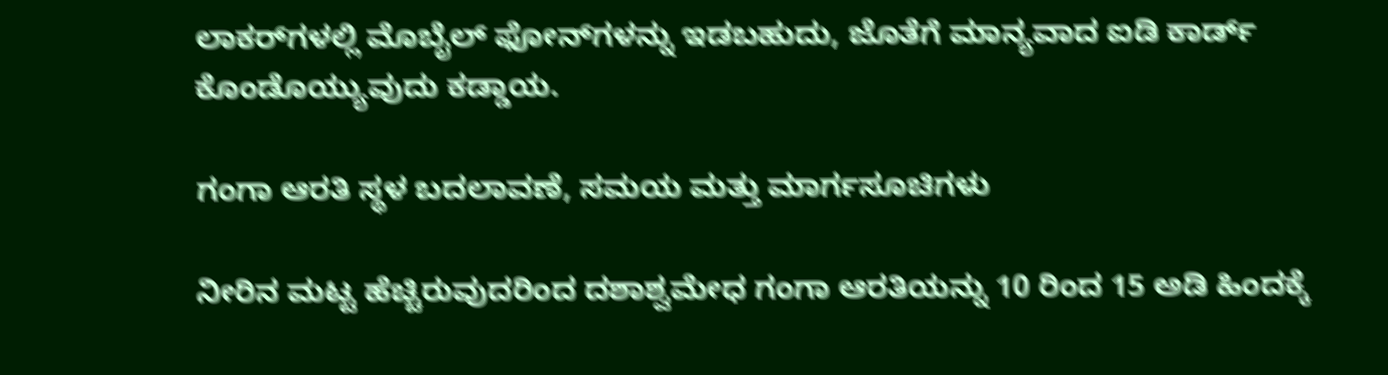ಲಾಕರ್‌ಗಳಲ್ಲಿ ಮೊಬೈಲ್ ಫೋನ್‌ಗಳನ್ನು ಇಡಬಹುದು, ಜೊತೆಗೆ ಮಾನ್ಯವಾದ ಐಡಿ ಕಾರ್ಡ್ ಕೊಂಡೊಯ್ಯುವುದು ಕಡ್ಡಾಯ.

ಗಂಗಾ ಆರತಿ ಸ್ಥಳ ಬದಲಾವಣೆ, ಸಮಯ ಮತ್ತು ಮಾರ್ಗಸೂಚಿಗಳು

ನೀರಿನ ಮಟ್ಟ ಹೆಚ್ಚಿರುವುದರಿಂದ ದಶಾಶ್ವಮೇಧ ಗಂಗಾ ಆರತಿಯನ್ನು 10 ರಿಂದ 15 ಅಡಿ ಹಿಂದಕ್ಕೆ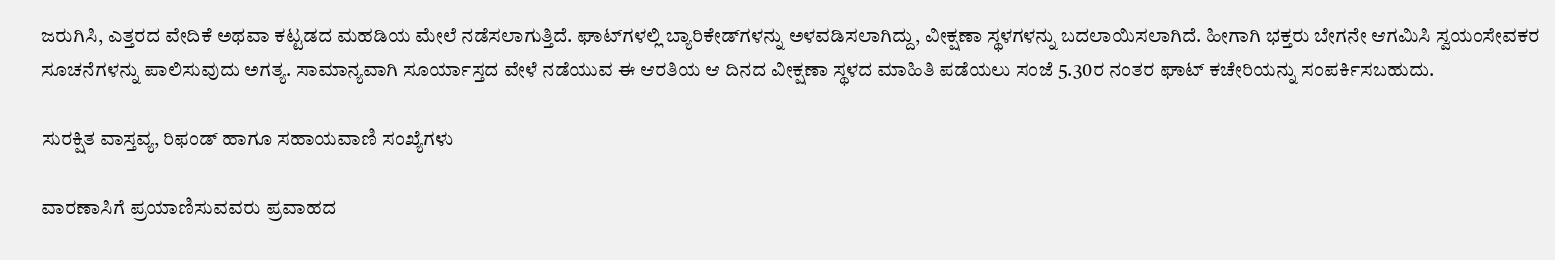ಜರುಗಿಸಿ, ಎತ್ತರದ ವೇದಿಕೆ ಅಥವಾ ಕಟ್ಟಡದ ಮಹಡಿಯ ಮೇಲೆ ನಡೆಸಲಾಗುತ್ತಿದೆ. ಘಾಟ್‌ಗಳಲ್ಲಿ ಬ್ಯಾರಿಕೇಡ್‌ಗಳನ್ನು ಅಳವಡಿಸಲಾಗಿದ್ದು, ವೀಕ್ಷಣಾ ಸ್ಥಳಗಳನ್ನು ಬದಲಾಯಿಸಲಾಗಿದೆ. ಹೀಗಾಗಿ ಭಕ್ತರು ಬೇಗನೇ ಆಗಮಿಸಿ ಸ್ವಯಂಸೇವಕರ ಸೂಚನೆಗಳನ್ನು ಪಾಲಿಸುವುದು ಅಗತ್ಯ. ಸಾಮಾನ್ಯವಾಗಿ ಸೂರ್ಯಾಸ್ತದ ವೇಳೆ ನಡೆಯುವ ಈ ಆರತಿಯ ಆ ದಿನದ ವೀಕ್ಷಣಾ ಸ್ಥಳದ ಮಾಹಿತಿ ಪಡೆಯಲು ಸಂಜೆ 5.30ರ ನಂತರ ಘಾಟ್ ಕಚೇರಿಯನ್ನು ಸಂಪರ್ಕಿಸಬಹುದು.

ಸುರಕ್ಷಿತ ವಾಸ್ತವ್ಯ, ರಿಫಂಡ್ ಹಾಗೂ ಸಹಾಯವಾಣಿ ಸಂಖ್ಯೆಗಳು

ವಾರಣಾಸಿಗೆ ಪ್ರಯಾಣಿಸುವವರು ಪ್ರವಾಹದ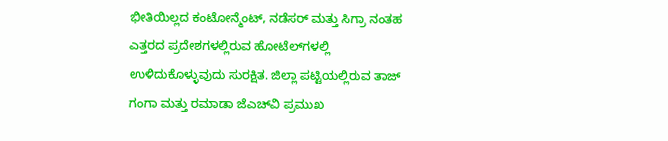ಭೀತಿಯಿಲ್ಲದ ಕಂಟೋನ್ಮೆಂಟ್, ನಡೆಸರ್ ಮತ್ತು ಸಿಗ್ರಾ ನಂತಹ ಎತ್ತರದ ಪ್ರದೇಶಗಳಲ್ಲಿರುವ ಹೋಟೆಲ್‌ಗಳಲ್ಲಿ ಉಳಿದುಕೊಳ್ಳುವುದು ಸುರಕ್ಷಿತ. ಜಿಲ್ಲಾ ಪಟ್ಟಿಯಲ್ಲಿರುವ ತಾಜ್ ಗಂಗಾ ಮತ್ತು ರಮಾಡಾ ಜೆಎಚ್‌ವಿ ಪ್ರಮುಖ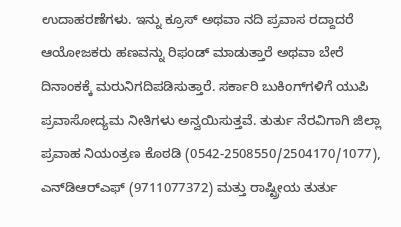ಉದಾಹರಣೆಗಳು. ಇನ್ನು ಕ್ರೂಸ್ ಅಥವಾ ನದಿ ಪ್ರವಾಸ ರದ್ದಾದರೆ ಆಯೋಜಕರು ಹಣವನ್ನು ರಿಫಂಡ್ ಮಾಡುತ್ತಾರೆ ಅಥವಾ ಬೇರೆ ದಿನಾಂಕಕ್ಕೆ ಮರುನಿಗದಿಪಡಿಸುತ್ತಾರೆ. ಸರ್ಕಾರಿ ಬುಕಿಂಗ್‌ಗಳಿಗೆ ಯುಪಿ ಪ್ರವಾಸೋದ್ಯಮ ನೀತಿಗಳು ಅನ್ವಯಿಸುತ್ತವೆ. ತುರ್ತು ನೆರವಿಗಾಗಿ ಜಿಲ್ಲಾ ಪ್ರವಾಹ ನಿಯಂತ್ರಣ ಕೊಠಡಿ (0542-2508550/2504170/1077), ಎನ್‌ಡಿಆರ್‌ಎಫ್ (9711077372) ಮತ್ತು ರಾಷ್ಟ್ರೀಯ ತುರ್ತು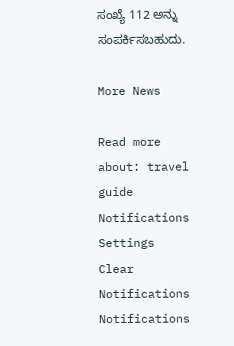ಸಂಖ್ಯೆ 112 ಅನ್ನು ಸಂಪರ್ಕಿಸಬಹುದು.

More News

Read more about: travel guide
Notifications
Settings
Clear Notifications
Notifications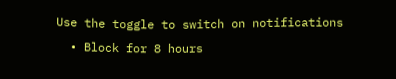Use the toggle to switch on notifications
  • Block for 8 hours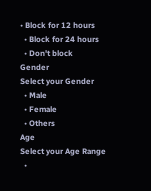• Block for 12 hours
  • Block for 24 hours
  • Don't block
Gender
Select your Gender
  • Male
  • Female
  • Others
Age
Select your Age Range
  •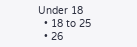Under 18
  • 18 to 25
  • 26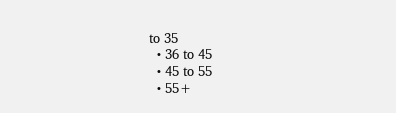to 35
  • 36 to 45
  • 45 to 55
  • 55+